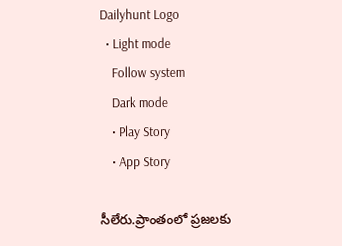Dailyhunt Logo
  • Light mode
    Follow system
    Dark mode
    • Play Story
    • App Story

సీలేరు.ప్రాంతంలో ప్రజలకు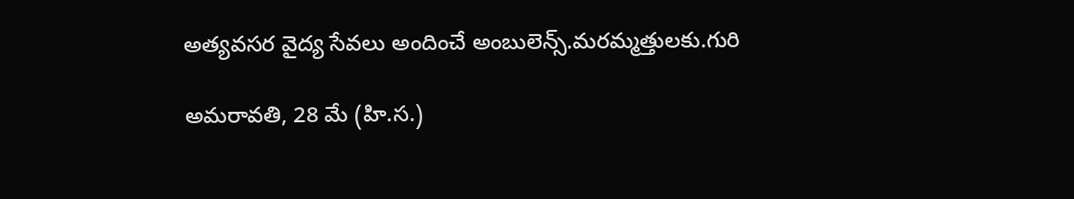అత్యవసర వైద్య సేవలు అందించే అంబులెన్స్.మరమ్మత్తులకు.గురి

అమరావతి, 28 మే (హి.స.)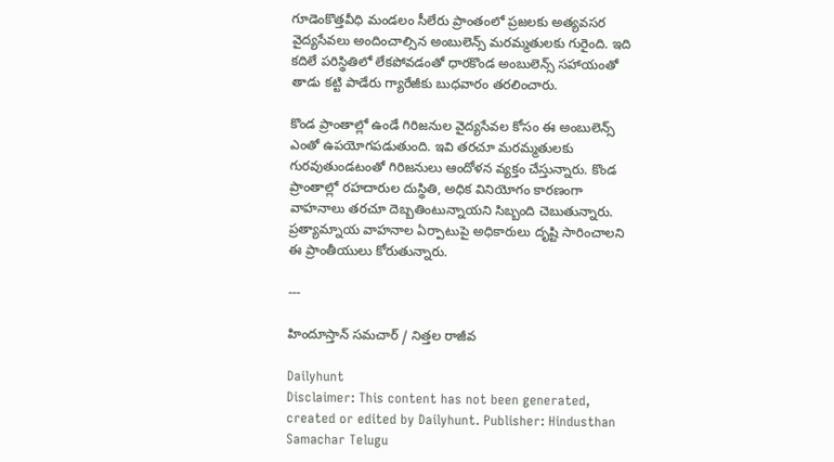గూడెంకొత్తవీధి మండలం సీలేరు ప్రాంతంలో ప్రజలకు అత్యవసర వైద్యసేవలు అందించాల్సిన అంబులెన్స్ మరమ్మతులకు గురైంది. ఇది కదిలే పరిస్థితిలో లేకపోవడంతో ధారకొండ అంబులెన్స్ సహాయంతో తాడు కట్టి పాడేరు గ్యారేజీకు బుధవారం తరలించారు.

కొండ ప్రాంతాల్లో ఉండే గిరిజనుల వైద్యసేవల కోసం ఈ అంబులెన్స్ ఎంతో ఉపయోగపడుతుంది. ఇవి తరచూ మరమ్మతులకు గురవుతుండటంతో గిరిజనులు ఆందోళన వ్యక్తం చేస్తున్నారు. కొండ ప్రాంతాల్లో రహదారుల దుస్థితి, అధిక వినియోగం కారణంగా వాహనాలు తరచూ దెబ్బతింటున్నాయని సిబ్బంది చెబుతున్నారు. ప్రత్యామ్నాయ వాహనాల ఏర్పాటుపై అధికారులు దృష్టి సారించాలని ఈ ప్రాంతీయులు కోరుతున్నారు.

---

హిందూస్తాన్ సమచార్ / నిత్తల రాజీవ

Dailyhunt
Disclaimer: This content has not been generated, created or edited by Dailyhunt. Publisher: Hindusthan Samachar Telugu